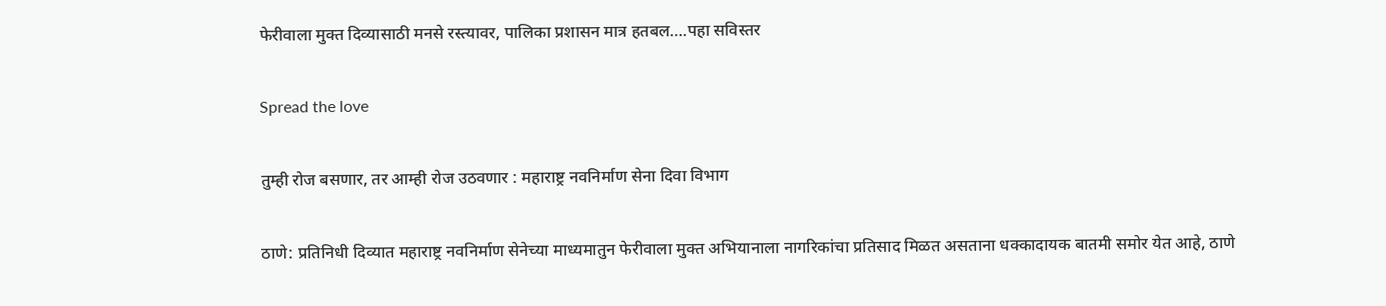फेरीवाला मुक्त दिव्यासाठी मनसे रस्त्यावर, पालिका प्रशासन मात्र हतबल….पहा सविस्तर

Spread the love

तुम्ही रोज बसणार, तर आम्ही रोज उठवणार : महाराष्ट्र नवनिर्माण सेना दिवा विभाग

ठाणे: प्रतिनिधी दिव्यात महाराष्ट्र नवनिर्माण सेनेच्या माध्यमातुन फेरीवाला मुक्त अभियानाला नागरिकांचा प्रतिसाद मिळत असताना धक्कादायक बातमी समोर येत आहे, ठाणे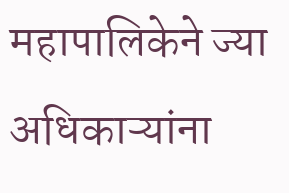महापालिकेने ज्या अधिकाऱ्यांना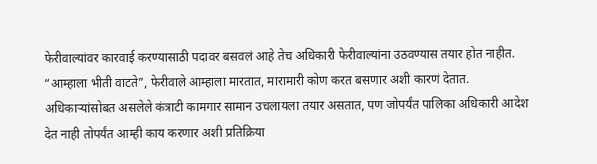फेरीवाल्यांवर कारवाई करण्यासाठी पदावर बसवलं आहे तेच अधिकारी फेरीवाल्यांना उठवण्यास तयार होत नाहीत. “आम्हाला भीती वाटते”, फेरीवाले आम्हाला मारतात, मारामारी कोण करत बसणार अशी कारणं देतात. अधिकाऱ्यांसोबत असलेले कंत्राटी कामगार सामान उचलायला तयार असतात, पण जोपर्यंत पालिका अधिकारी आदेश देत नाही तोपर्यंत आम्ही काय करणार अशी प्रतिक्रिया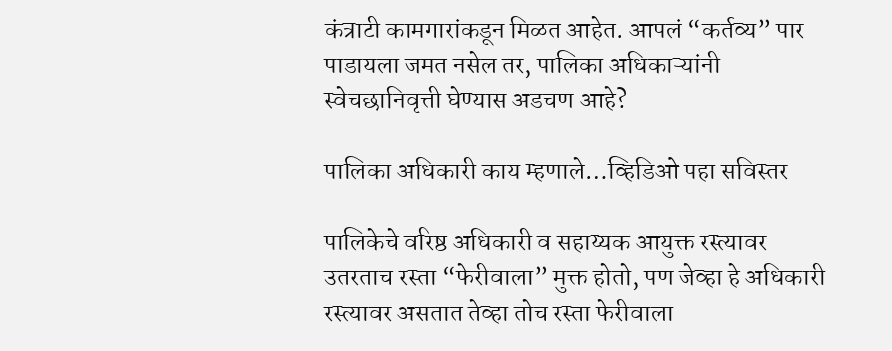कंत्राटी कामगारांकडून मिळत आहेत. आपलं “कर्तव्य” पार पाडायला जमत नसेल तर, पालिका अधिकाऱ्यांनी स्वेचछानिवृत्ती घेण्यास अडचण आहे?

पालिका अधिकारी काय म्हणाले…व्हिडिओ पहा सविस्तर

पालिकेचे वरिष्ठ अधिकारी व सहाय्यक आयुक्त रस्त्यावर उतरताच रस्ता “फेरीवाला” मुक्त होतो, पण जेव्हा हे अधिकारी रस्त्यावर असतात तेव्हा तोच रस्ता फेरीवाला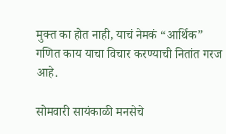मुक्त का होत नाही, याचं नेमकं “आर्थिक” गणित काय याचा विचार करण्याची नितांत गरज आहे.

सोमवारी सायंकाळी मनसेचे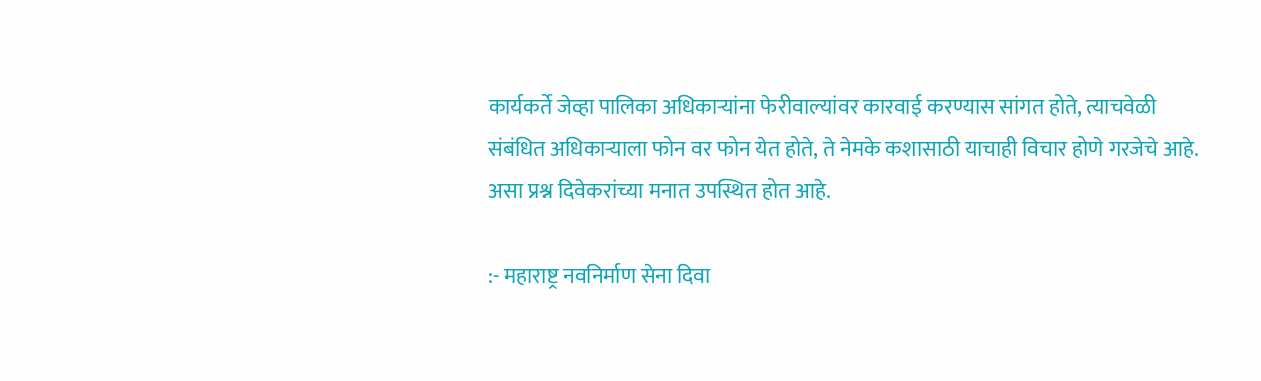कार्यकर्ते जेव्हा पालिका अधिकाऱ्यांना फेरीवाल्यांवर कारवाई करण्यास सांगत होते, त्याचवेळी संबंधित अधिकाऱ्याला फोन वर फोन येत होते, ते नेमके कशासाठी याचाही विचार होणे गरजेचे आहे. असा प्रश्न दिवेकरांच्या मनात उपस्थित होत आहे.

:- महाराष्ट्र नवनिर्माण सेना दिवा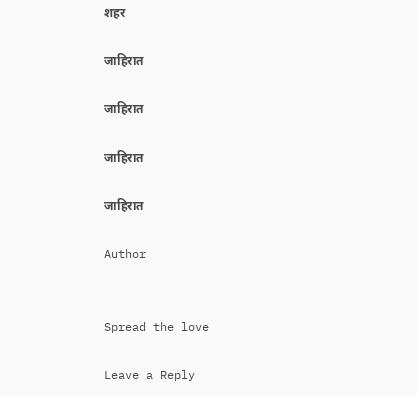शहर

जाहिरात

जाहिरात

जाहिरात

जाहिरात

Author


Spread the love

Leave a Reply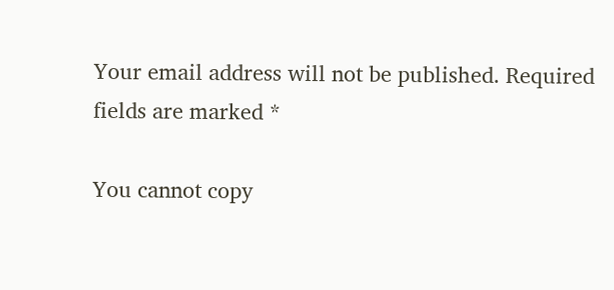Your email address will not be published. Required fields are marked *

You cannot copy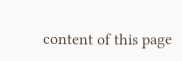content of this page